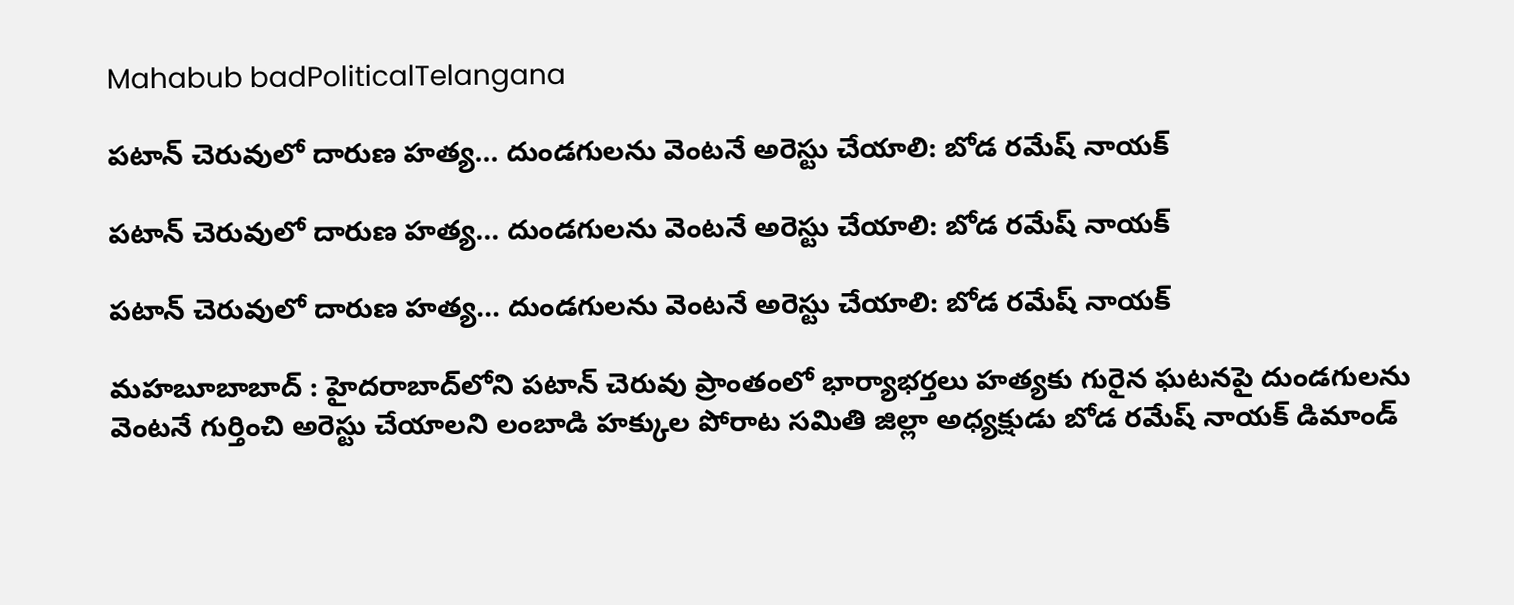Mahabub badPoliticalTelangana

పటాన్ చెరువులో దారుణ హత్య… దుండగులను వెంటనే అరెస్టు చేయాలి: బోడ రమేష్ నాయక్

పటాన్ చెరువులో దారుణ హత్య… దుండగులను వెంటనే అరెస్టు చేయాలి: బోడ రమేష్ నాయక్

పటాన్ చెరువులో దారుణ హత్య… దుండగులను వెంటనే అరెస్టు చేయాలి: బోడ రమేష్ నాయక్

మహబూబాబాద్ : హైదరాబాద్‌లోని పటాన్ చెరువు ప్రాంతంలో భార్యాభర్తలు హత్యకు గురైన ఘటనపై దుండగులను వెంటనే గుర్తించి అరెస్టు చేయాలని లంబాడి హక్కుల పోరాట సమితి జిల్లా అధ్యక్షుడు బోడ రమేష్ నాయక్ డిమాండ్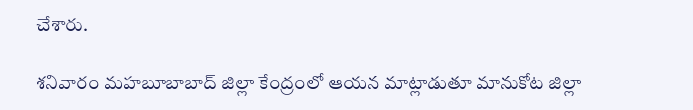చేశారు.

శనివారం మహబూబాబాద్ జిల్లా కేంద్రంలో ఆయన మాట్లాడుతూ మానుకోట జిల్లా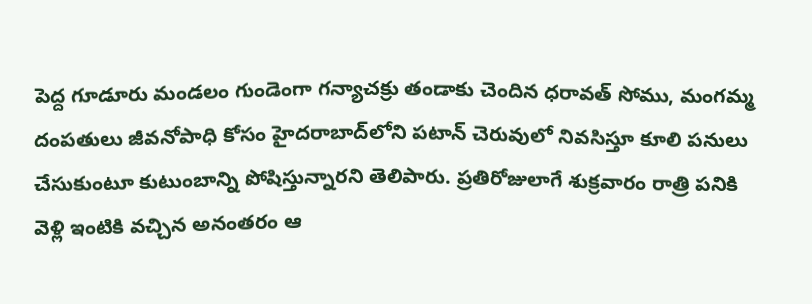పెద్ద గూడూరు మండలం గుండెంగా గన్యాచక్రు తండాకు చెందిన ధరావత్ సోము, మంగమ్మ దంపతులు జీవనోపాధి కోసం హైదరాబాద్‌లోని పటాన్ చెరువులో నివసిస్తూ కూలి పనులు చేసుకుంటూ కుటుంబాన్ని పోషిస్తున్నారని తెలిపారు. ప్రతిరోజులాగే శుక్రవారం రాత్రి పనికి వెళ్లి ఇంటికి వచ్చిన అనంతరం ఆ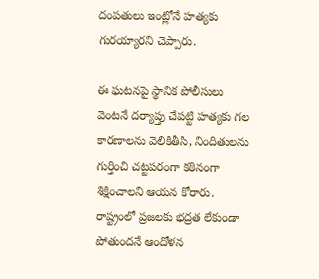దంపతులు ఇంట్లోనే హత్యకు గురయ్యారని చెప్పారు.

ఈ ఘటనపై స్థానిక పోలీసులు వెంటనే దర్యాప్తు చేపట్టి హత్యకు గల కారణాలను వెలికితీసి, నిందితులను గుర్తించి చట్టపరంగా కఠినంగా శిక్షించాలని ఆయన కోరారు. రాష్ట్రంలో ప్రజలకు భద్రత లేకుండా పోతుందనే ఆందోళన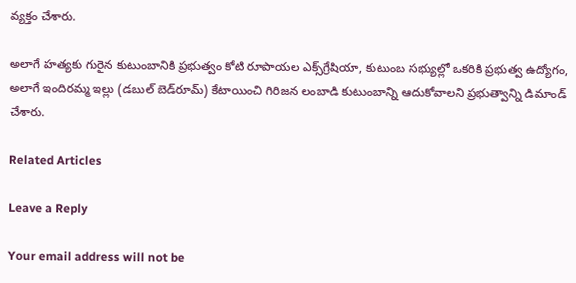వ్యక్తం చేశారు.

అలాగే హత్యకు గురైన కుటుంబానికి ప్రభుత్వం కోటి రూపాయల ఎక్స్‌గ్రేషియా, కుటుంబ సభ్యుల్లో ఒకరికి ప్రభుత్వ ఉద్యోగం, అలాగే ఇందిరమ్మ ఇల్లు (డబుల్ బెడ్‌రూమ్) కేటాయించి గిరిజన లంబాడి కుటుంబాన్ని ఆదుకోవాలని ప్రభుత్వాన్ని డిమాండ్ చేశారు.

Related Articles

Leave a Reply

Your email address will not be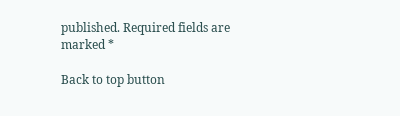published. Required fields are marked *

Back to top button